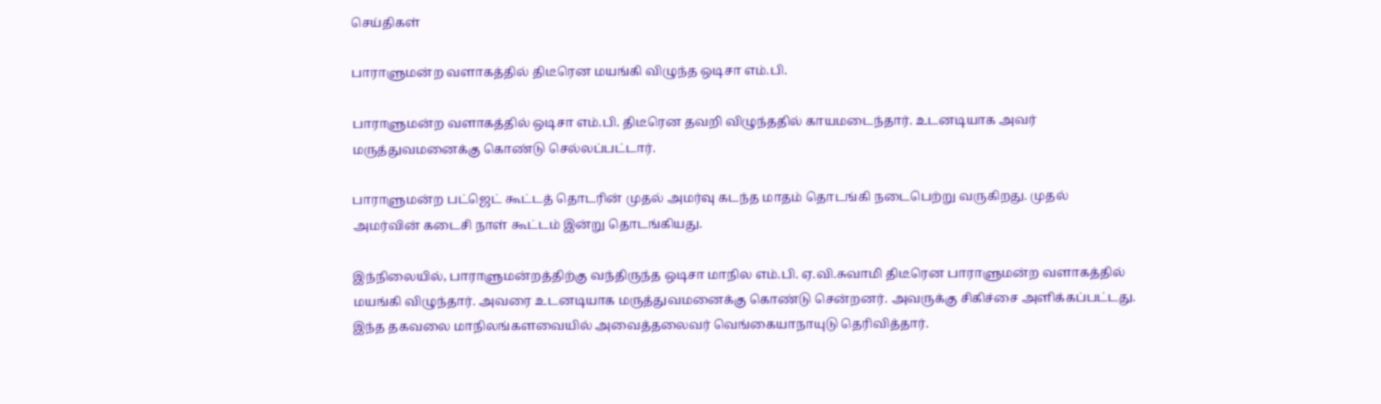செய்திகள்

பாராளுமன்ற வளாகத்தில் திடீரென மயங்கி விழுந்த ஒடிசா எம்.பி.

பாராளுமன்ற வளாகத்தில் ஒடிசா எம்.பி. திடீரென தவறி விழுந்ததில் காயமடைந்தார். உடனடியாக அவர் மருத்துவமனைக்கு கொண்டு செல்லப்பட்டார்.

பாராளுமன்ற பட்ஜெட் கூட்டத் தொடரின் முதல் அமர்வு கடந்த மாதம் தொடங்கி நடைபெற்று வருகிறது. முதல் அமர்வின் கடைசி நாள் கூட்டம் இன்று தொடங்கியது.

இந்நிலையில், பாராளுமன்றத்திற்கு வந்திருந்த ஒடிசா மாநில எம்.பி. ஏ.வி.சுவாமி திடீரென பாராளுமன்ற வளாகத்தில் மயங்கி விழுந்தார். அவரை உடனடியாக மருத்துவமனைக்கு கொண்டு சென்றனர். அவருக்கு சிகிச்சை அளிக்கப்பட்டது. இந்த தகவலை மாநிலங்களவையில் அவைத்தலைவர் வெங்கையாநாயுடு தெரிவித்தார்.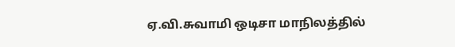ஏ.வி.சுவாமி ஒடிசா மாநிலத்தில்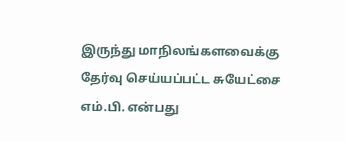இருந்து மாநிலங்களவைக்கு தேர்வு செய்யப்பட்ட சுயேட்சை எம்.பி. என்பது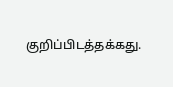குறிப்பிடத்தக்கது.